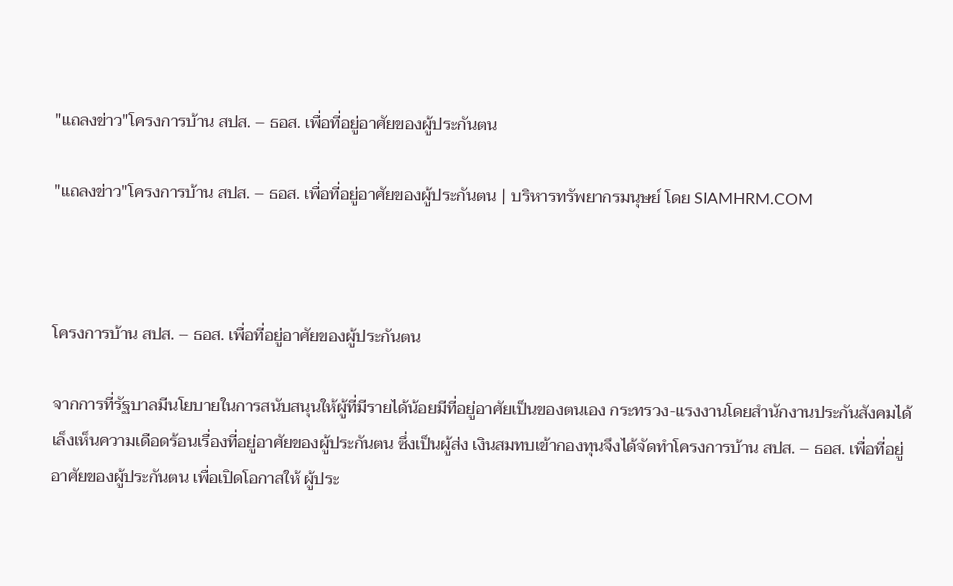"แถลงข่าว"โครงการบ้าน สปส. – ธอส. เพื่อที่อยู่อาศัยของผู้ประกันตน

"แถลงข่าว"โครงการบ้าน สปส. – ธอส. เพื่อที่อยู่อาศัยของผู้ประกันตน | บริหารทรัพยากรมนุษย์ โดย SIAMHRM.COM



โครงการบ้าน สปส. – ธอส. เพื่อที่อยู่อาศัยของผู้ประกันตน

จากการที่รัฐบาลมีนโยบายในการสนับสนุนให้ผู้ที่มีรายได้น้อยมีที่อยู่อาศัยเป็นของตนเอง กระทรวง-แรงงานโดยสำนักงานประกันสังคมได้เล็งเห็นความเดือดร้อนเรื่องที่อยู่อาศัยของผู้ประกันตน ซึ่งเป็นผู้ส่ง เงินสมทบเข้ากองทุนจึงได้จัดทำโครงการบ้าน สปส. – ธอส. เพื่อที่อยู่อาศัยของผู้ประกันตน เพื่อเปิดโอกาสให้ ผู้ประ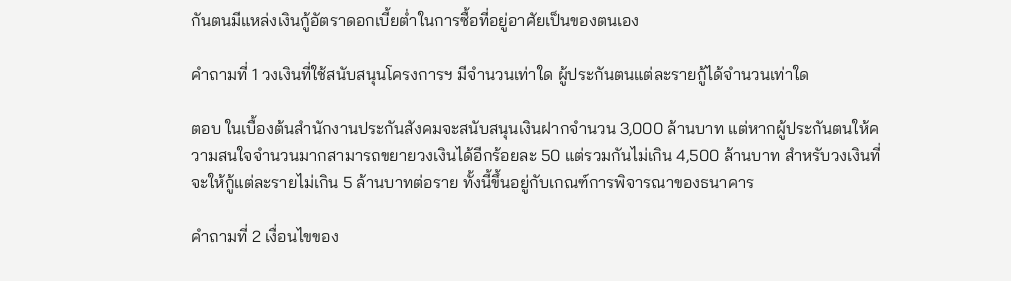กันตนมีแหล่งเงินกู้อัตราดอกเบี้ยต่ำในการซื้อที่อยู่อาศัยเป็นของตนเอง

คำถามที่ 1 วงเงินที่ใช้สนับสนุนโครงการฯ มีจำนวนเท่าใด ผู้ประกันตนแต่ละรายกู้ได้จำนวนเท่าใด

ตอบ ในเบื้องต้นสำนักงานประกันสังคมจะสนับสนุนเงินฝากจำนวน 3,000 ล้านบาท แต่หากผู้ประกันตนให้ความสนใจจำนวนมากสามารถขยายวงเงินได้อีกร้อยละ 50 แต่รวมกันไม่เกิน 4,500 ล้านบาท สำหรับวงเงินที่จะให้กู้แต่ละรายไม่เกิน 5 ล้านบาทต่อราย ทั้งนี้ขึ้นอยู่กับเกณฑ์การพิจารณาของธนาคาร

คำถามที่ 2 เงื่อนไขของ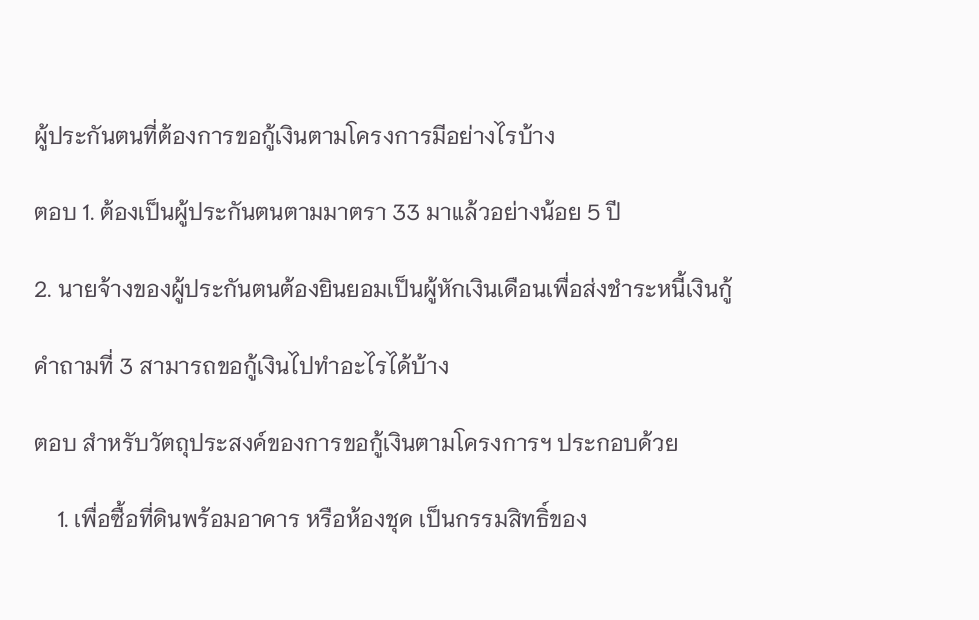ผู้ประกันตนที่ต้องการขอกู้เงินตามโครงการมีอย่างไรบ้าง

ตอบ 1. ต้องเป็นผู้ประกันตนตามมาตรา 33 มาแล้วอย่างน้อย 5 ปี

2. นายจ้างของผู้ประกันตนต้องยินยอมเป็นผู้หักเงินเดือนเพื่อส่งชำระหนี้เงินกู้

คำถามที่ 3 สามารถขอกู้เงินไปทำอะไรได้บ้าง

ตอบ สำหรับวัตถุประสงค์ของการขอกู้เงินตามโครงการฯ ประกอบด้วย

    1. เพื่อซื้อที่ดินพร้อมอาคาร หรือห้องชุด เป็นกรรมสิทธิ์ของ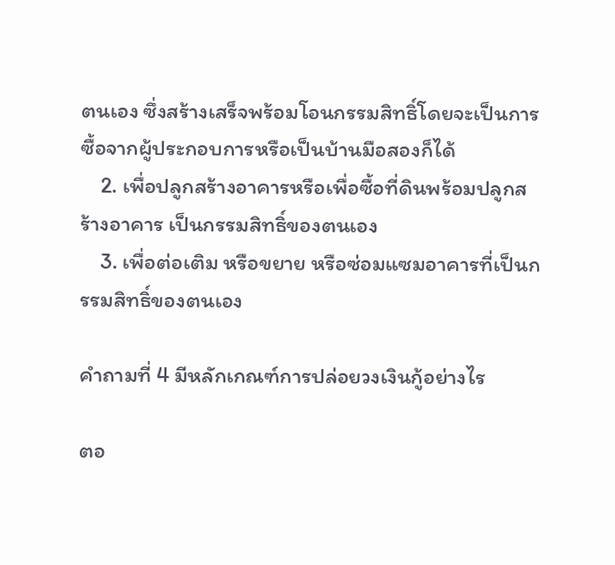ตนเอง ซึ่งสร้างเสร็จพร้อมโอนกรรมสิทธิ์โดยจะเป็นการซื้อจากผู้ประกอบการหรือเป็นบ้านมือสองก็ได้
    2. เพื่อปลูกสร้างอาคารหรือเพื่อซื้อที่ดินพร้อมปลูกสร้างอาคาร เป็นกรรมสิทธิ์ของตนเอง
    3. เพื่อต่อเติม หรือขยาย หรือซ่อมแซมอาคารที่เป็นกรรมสิทธิ์ของตนเอง

คำถามที่ 4 มีหลักเกณฑ์การปล่อยวงเงินกู้อย่างไร

ตอ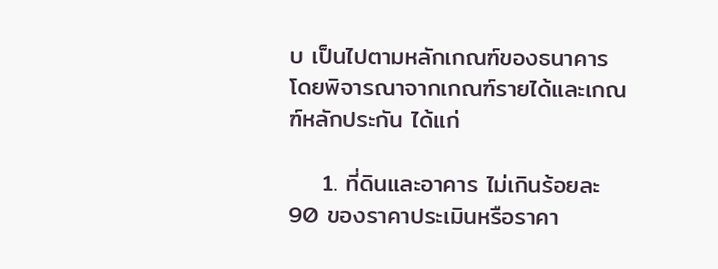บ เป็นไปตามหลักเกณฑ์ของธนาคาร โดยพิจารณาจากเกณฑ์รายได้และเกณฑ์หลักประกัน ได้แก่

    1. ที่ดินและอาคาร ไม่เกินร้อยละ 90 ของราคาประเมินหรือราคา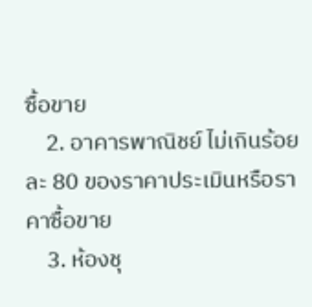ซื้อขาย
    2. อาคารพาณิชย์ ไม่เกินร้อยละ 80 ของราคาประเมินหรือราคาซื้อขาย
    3. ห้องชุ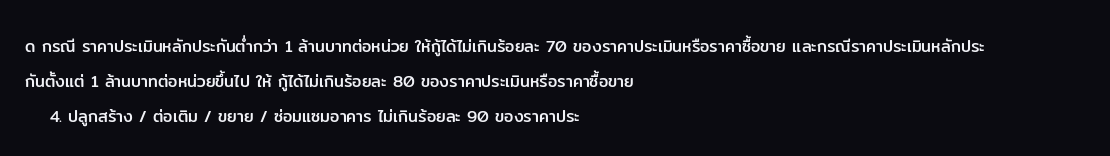ด กรณี ราคาประเมินหลักประกันต่ำกว่า 1 ล้านบาทต่อหน่วย ให้กู้ได้ไม่เกินร้อยละ 70 ของราคาประเมินหรือราคาซื้อขาย และกรณีราคาประเมินหลักประกันตั้งแต่ 1 ล้านบาทต่อหน่วยขึ้นไป ให้ กู้ได้ไม่เกินร้อยละ 80 ของราคาประเมินหรือราคาซื้อขาย
    4. ปลูกสร้าง / ต่อเติม / ขยาย / ซ่อมแซมอาคาร ไม่เกินร้อยละ 90 ของราคาประ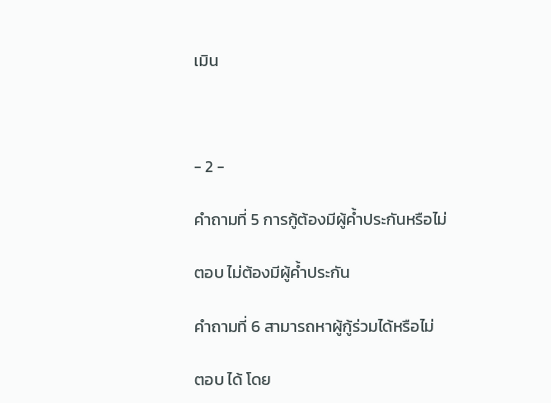เมิน



- 2 -

คำถามที่ 5 การกู้ต้องมีผู้ค้ำประกันหรือไม่

ตอบ ไม่ต้องมีผู้ค้ำประกัน

คำถามที่ 6 สามารถหาผู้กู้ร่วมได้หรือไม่

ตอบ ได้ โดย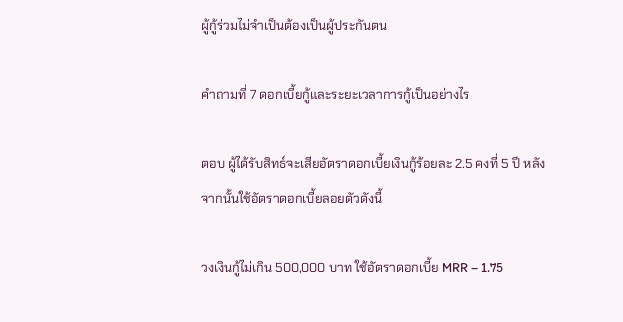ผู้กู้ร่วมไม่จำเป็นต้องเป็นผู้ประกันตน

คำถามที่ 7 ดอกเบี้ยกู้และระยะเวลาการกู้เป็นอย่างไร

ตอบ ผู้ได้รับสิทธ์จะเสียอัตราดอกเบี้ยเงินกู้ร้อยละ 2.5 คงที่ 5 ปี หลังจากนั้นใช้อัตราดอกเบี้ยลอยตัวดังนี้

วงเงินกู้ไม่เกิน 500,000 บาท ใช้อัตราดอกเบี้ย MRR – 1.75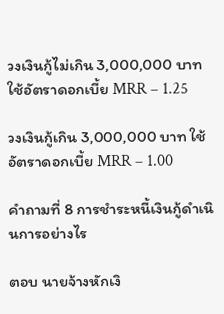วงเงินกู้ไม่เกิน 3,000,000 บาท ใช้อัตราดอกเบี้ย MRR – 1.25

วงเงินกู้เกิน 3,000,000 บาท ใช้อัตราดอกเบี้ย MRR – 1.00

คำถามที่ 8 การชำระหนี้เงินกู้ดำเนินการอย่างไร

ตอบ นายจ้างหักเงิ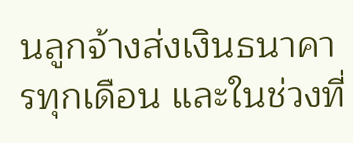นลูกจ้างส่งเงินธนาคารทุกเดือน และในช่วงที่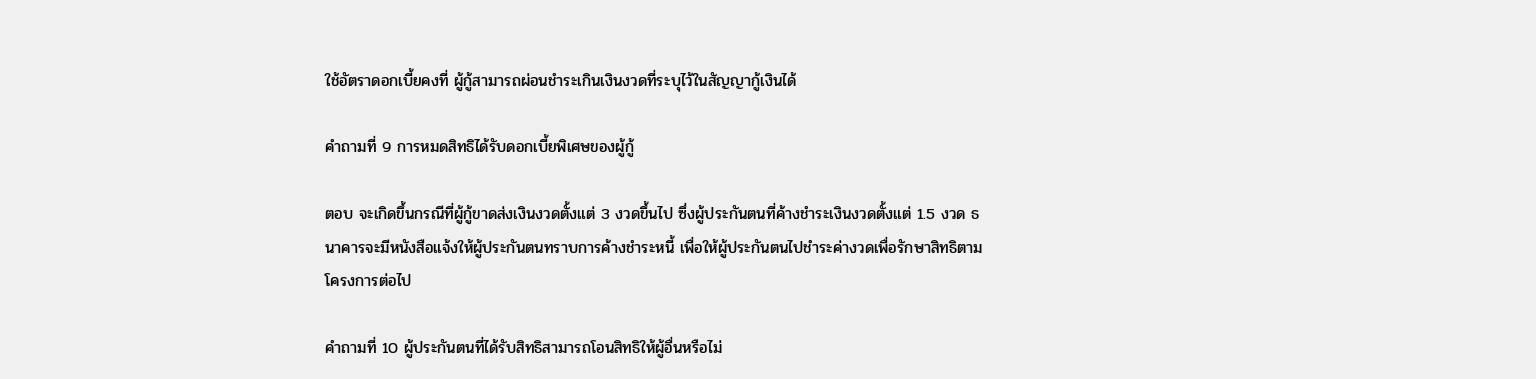ใช้อัตราดอกเบี้ยคงที่ ผู้กู้สามารถผ่อนชำระเกินเงินงวดที่ระบุไว้ในสัญญากู้เงินได้

คำถามที่ 9 การหมดสิทธิได้รับดอกเบี้ยพิเศษของผู้กู้

ตอบ จะเกิดขึ้นกรณีที่ผู้กู้ขาดส่งเงินงวดตั้งแต่ 3 งวดขึ้นไป ซึ่งผู้ประกันตนที่ค้างชำระเงินงวดตั้งแต่ 1.5 งวด ธนาคารจะมีหนังสือแจ้งให้ผู้ประกันตนทราบการค้างชำระหนี้ เพื่อให้ผู้ประกันตนไปชำระค่างวดเพื่อรักษาสิทธิตามโครงการต่อไป

คำถามที่ 10 ผู้ประกันตนที่ได้รับสิทธิสามารถโอนสิทธิให้ผู้อื่นหรือไม่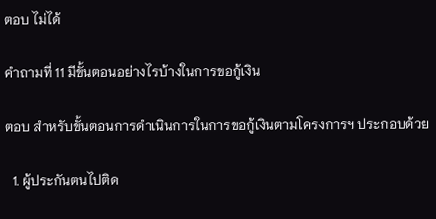ตอบ ไม่ได้

คำถามที่ 11 มีขั้นตอนอย่างไรบ้างในการขอกู้เงิน

ตอบ สำหรับขั้นตอนการดำเนินการในการขอกู้เงินตามโครงการฯ ประกอบด้วย

  1. ผู้ประกันตนไปติด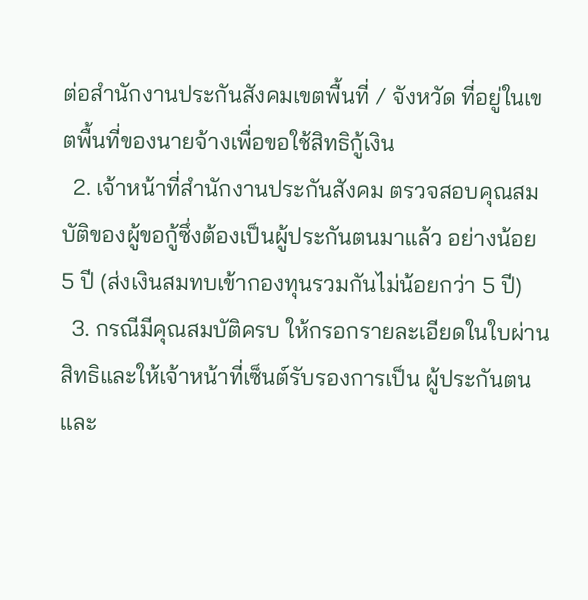ต่อสำนักงานประกันสังคมเขตพื้นที่ / จังหวัด ที่อยู่ในเขตพื้นที่ของนายจ้างเพื่อขอใช้สิทธิกู้เงิน
  2. เจ้าหน้าที่สำนักงานประกันสังคม ตรวจสอบคุณสมบัติของผู้ขอกู้ซึ่งต้องเป็นผู้ประกันตนมาแล้ว อย่างน้อย 5 ปี (ส่งเงินสมทบเข้ากองทุนรวมกันไม่น้อยกว่า 5 ปี)
  3. กรณีมีคุณสมบัติครบ ให้กรอกรายละเอียดในใบผ่านสิทธิและให้เจ้าหน้าที่เซ็นต์รับรองการเป็น ผู้ประกันตนและ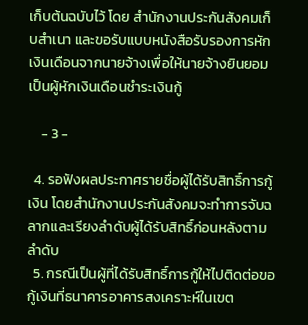เก็บต้นฉบับไว้ โดย สำนักงานประกันสังคมเก็บสำเนา และขอรับแบบหนังสือรับรองการหักเงินเดือนจากนายจ้างเพื่อให้นายจ้างยินยอมเป็นผู้หักเงินเดือนชำระเงินกู้

    - 3 -

  4. รอฟังผลประกาศรายชื่อผู้ได้รับสิทธิ์การกู้เงิน โดยสำนักงานประกันสังคมจะทำการจับฉลากและเรียงลำดับผู้ได้รับสิทธิ์ก่อนหลังตามลำดับ
  5. กรณีเป็นผู้ที่ได้รับสิทธิ์การกู้ให้ไปติดต่อขอกู้เงินที่ธนาคารอาคารสงเคราะห์ในเขต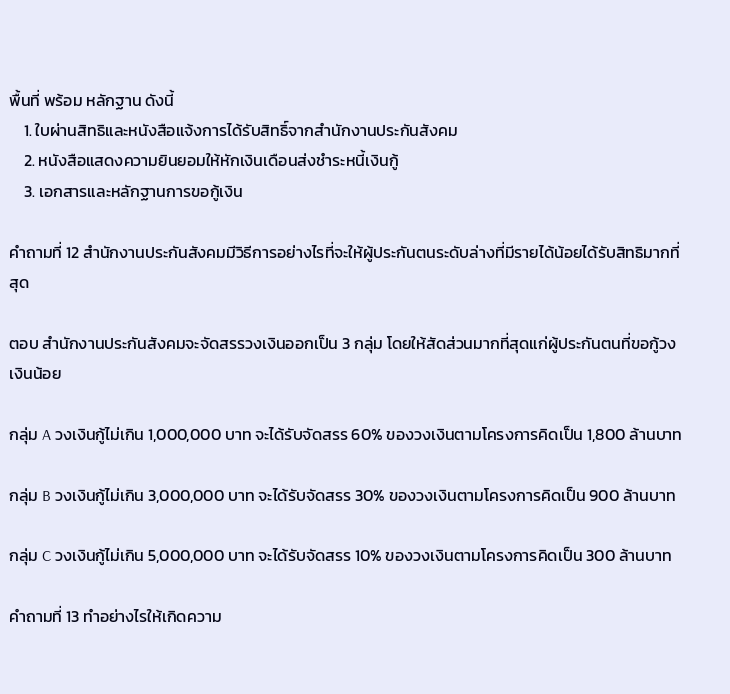พื้นที่ พร้อม หลักฐาน ดังนี้
    1. ใบผ่านสิทธิและหนังสือแจ้งการได้รับสิทธิ์จากสำนักงานประกันสังคม
    2. หนังสือแสดงความยินยอมให้หักเงินเดือนส่งชำระหนี้เงินกู้
    3. เอกสารและหลักฐานการขอกู้เงิน

คำถามที่ 12 สำนักงานประกันสังคมมีวิธีการอย่างไรที่จะให้ผู้ประกันตนระดับล่างที่มีรายได้น้อยได้รับสิทธิมากที่สุด

ตอบ สำนักงานประกันสังคมจะจัดสรรวงเงินออกเป็น 3 กลุ่ม โดยให้สัดส่วนมากที่สุดแก่ผู้ประกันตนที่ขอกู้วงเงินน้อย

กลุ่ม A วงเงินกู้ไม่เกิน 1,000,000 บาท จะได้รับจัดสรร 60% ของวงเงินตามโครงการคิดเป็น 1,800 ล้านบาท

กลุ่ม B วงเงินกู้ไม่เกิน 3,000,000 บาท จะได้รับจัดสรร 30% ของวงเงินตามโครงการคิดเป็น 900 ล้านบาท

กลุ่ม C วงเงินกู้ไม่เกิน 5,000,000 บาท จะได้รับจัดสรร 10% ของวงเงินตามโครงการคิดเป็น 300 ล้านบาท

คำถามที่ 13 ทำอย่างไรให้เกิดความ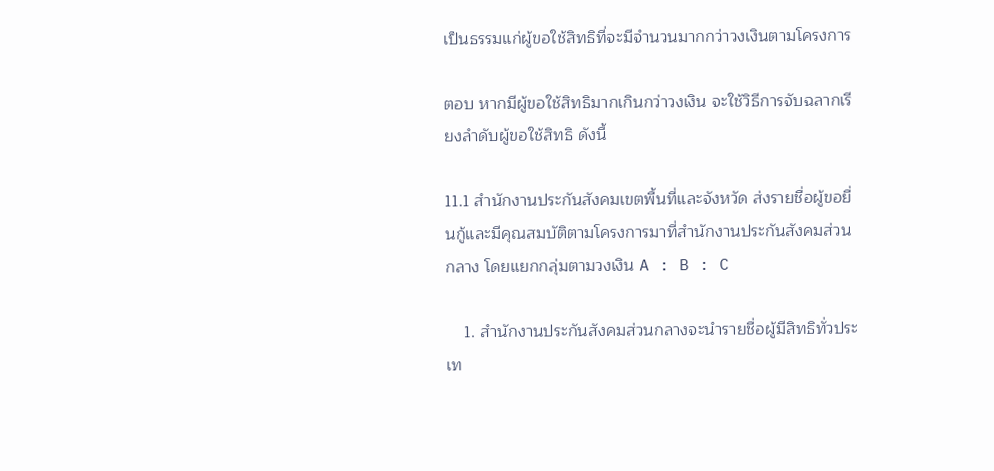เป็นธรรมแก่ผู้ขอใช้สิทธิที่จะมีจำนวนมากกว่าวงเงินตามโครงการ

ตอบ หากมีผู้ขอใช้สิทธิมากเกินกว่าวงเงิน จะใช้วิธีการจับฉลากเรียงลำดับผู้ขอใช้สิทธิ ดังนี้

11.1 สำนักงานประกันสังคมเขตพื้นที่และจังหวัด ส่งรายชื่อผู้ขอยื่นกู้และมีคุณสมบัติตามโครงการมาที่สำนักงานประกันสังคมส่วนกลาง โดยแยกกลุ่มตามวงเงิน A : B : C

    1. สำนักงานประกันสังคมส่วนกลางจะนำรายชื่อผู้มีสิทธิทั่วประเท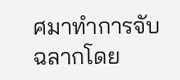ศมาทำการจับฉลากโดย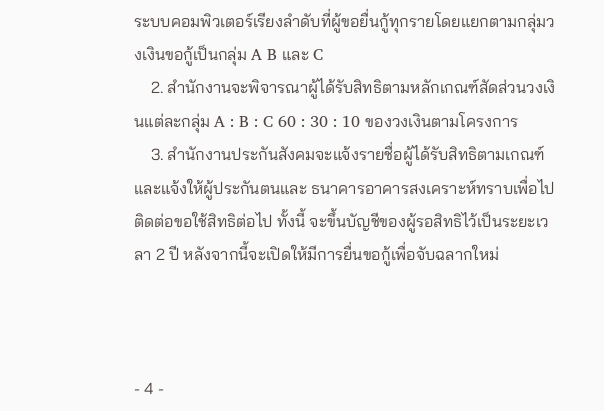ระบบคอมพิวเตอร์เรียงลำดับที่ผู้ขอยื่นกู้ทุกรายโดยแยกตามกลุ่มวงเงินขอกู้เป็นกลุ่ม A B และ C
    2. สำนักงานจะพิจารณาผู้ได้รับสิทธิตามหลักเกณฑ์สัดส่วนวงเงินแต่ละกลุ่ม A : B : C 60 : 30 : 10 ของวงเงินตามโครงการ
    3. สำนักงานประกันสังคมจะแจ้งรายชื่อผู้ได้รับสิทธิตามเกณฑ์และแจ้งให้ผู้ประกันตนและ ธนาคารอาคารสงเคราะห์ทราบเพื่อไปติดต่อขอใช้สิทธิต่อไป ทั้งนี้ จะขึ้นบัญชีของผู้รอสิทธิไว้เป็นระยะเวลา 2 ปี หลังจากนี้จะเปิดให้มีการยื่นขอกู้เพื่อจับฉลากใหม่



- 4 -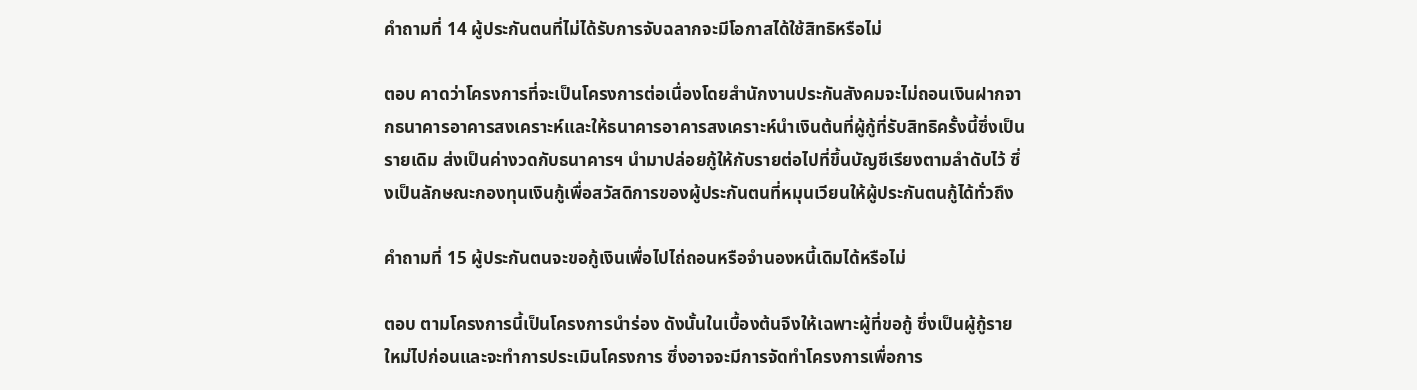คำถามที่ 14 ผู้ประกันตนที่ไม่ได้รับการจับฉลากจะมีโอกาสได้ใช้สิทธิหรือไม่

ตอบ คาดว่าโครงการที่จะเป็นโครงการต่อเนื่องโดยสำนักงานประกันสังคมจะไม่ถอนเงินฝากจากธนาคารอาคารสงเคราะห์และให้ธนาคารอาคารสงเคราะห์นำเงินต้นที่ผู้กู้ที่รับสิทธิครั้งนี้ซึ่งเป็นรายเดิม ส่งเป็นค่างวดกับธนาคารฯ นำมาปล่อยกู้ให้กับรายต่อไปที่ขึ้นบัญชีเรียงตามลำดับไว้ ซึ่งเป็นลักษณะกองทุนเงินกู้เพื่อสวัสดิการของผู้ประกันตนที่หมุนเวียนให้ผู้ประกันตนกู้ได้ทั่วถึง

คำถามที่ 15 ผู้ประกันตนจะขอกู้เงินเพื่อไปไถ่ถอนหรือจำนองหนี้เดิมได้หรือไม่

ตอบ ตามโครงการนี้เป็นโครงการนำร่อง ดังนั้นในเบื้องต้นจึงให้เฉพาะผู้ที่ขอกู้ ซึ่งเป็นผู้กู้รายใหม่ไปก่อนและจะทำการประเมินโครงการ ซึ่งอาจจะมีการจัดทำโครงการเพื่อการ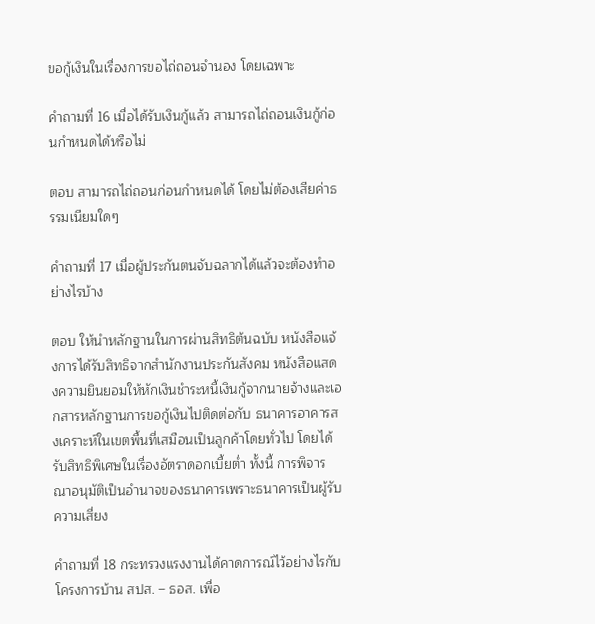ขอกู้เงินในเรื่องการขอไถ่ถอนจำนอง โดยเฉพาะ

คำถามที่ 16 เมื่อได้รับเงินกู้แล้ว สามารถไถ่ถอนเงินกู้ก่อนกำหนดได้หรือไม่

ตอบ สามารถไถ่ถอนก่อนกำหนดได้ โดยไม่ต้องเสียค่าธรรมเนียมใดๆ

คำถามที่ 17 เมื่อผู้ประกันตนจับฉลากได้แล้วจะต้องทำอย่างไรบ้าง

ตอบ ให้นำหลักฐานในการผ่านสิทธิต้นฉบับ หนังสือแจ้งการได้รับสิทธิจากสำนักงานประกันสังคม หนังสือแสดงความยินยอมให้หักเงินชำระหนี้เงินกู้จากนายจ้างและเอกสารหลักฐานการขอกู้เงินไปติดต่อกับ ธนาคารอาคารสงเคราะห์ในเขตพื้นที่เสมือนเป็นลูกค้าโดยทั่วไป โดยได้รับสิทธิพิเศษในเรื่องอัตราดอกเบี้ยต่ำ ทั้งนี้ การพิจารณาอนุมัติเป็นอำนาจของธนาคารเพราะธนาคารเป็นผู้รับความเสี่ยง

คำถามที่ 18 กระทรวงแรงงานได้คาดการณ์ไว้อย่างไรกับโครงการบ้าน สปส. – ธอส. เพื่อ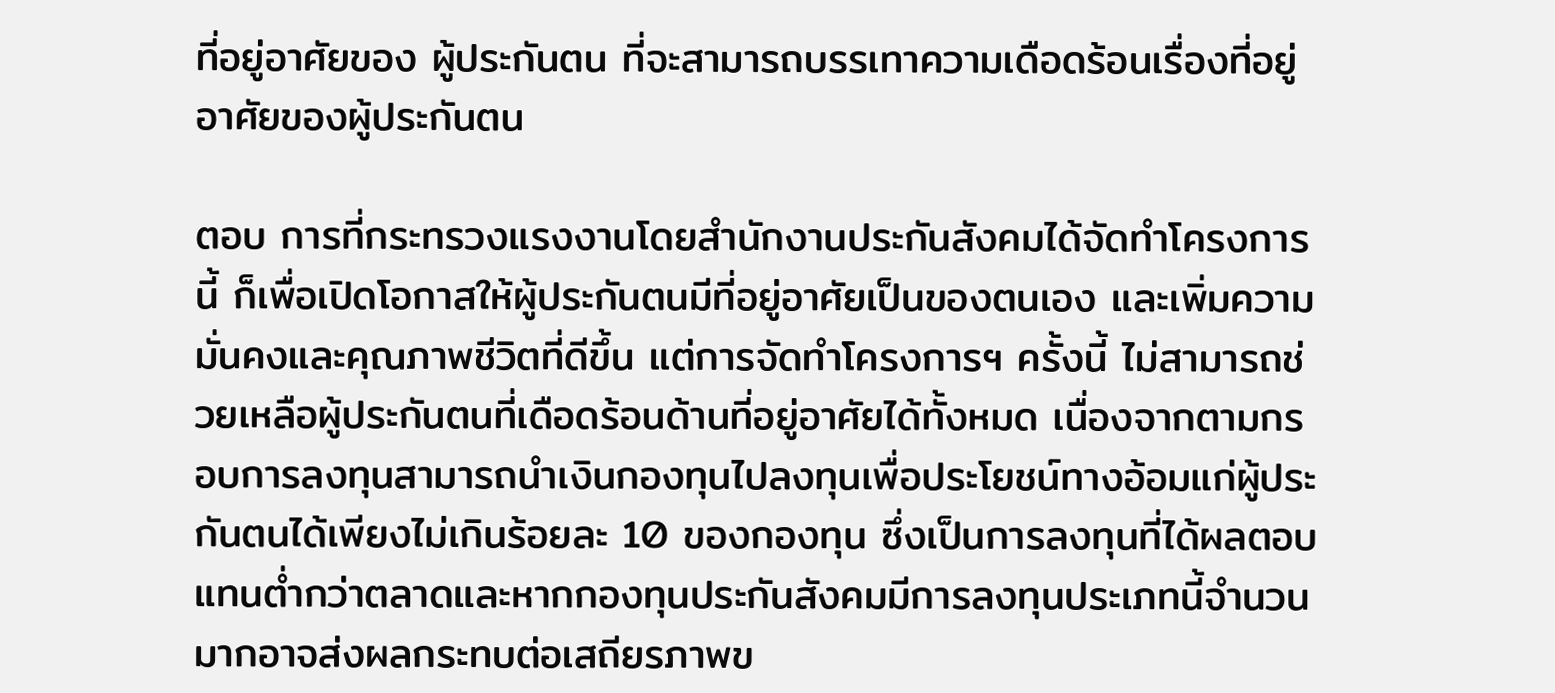ที่อยู่อาศัยของ ผู้ประกันตน ที่จะสามารถบรรเทาความเดือดร้อนเรื่องที่อยู่อาศัยของผู้ประกันตน

ตอบ การที่กระทรวงแรงงานโดยสำนักงานประกันสังคมได้จัดทำโครงการนี้ ก็เพื่อเปิดโอกาสให้ผู้ประกันตนมีที่อยู่อาศัยเป็นของตนเอง และเพิ่มความมั่นคงและคุณภาพชีวิตที่ดีขึ้น แต่การจัดทำโครงการฯ ครั้งนี้ ไม่สามารถช่วยเหลือผู้ประกันตนที่เดือดร้อนด้านที่อยู่อาศัยได้ทั้งหมด เนื่องจากตามกรอบการลงทุนสามารถนำเงินกองทุนไปลงทุนเพื่อประโยชน์ทางอ้อมแก่ผู้ประกันตนได้เพียงไม่เกินร้อยละ 10 ของกองทุน ซึ่งเป็นการลงทุนที่ได้ผลตอบแทนต่ำกว่าตลาดและหากกองทุนประกันสังคมมีการลงทุนประเภทนี้จำนวนมากอาจส่งผลกระทบต่อเสถียรภาพข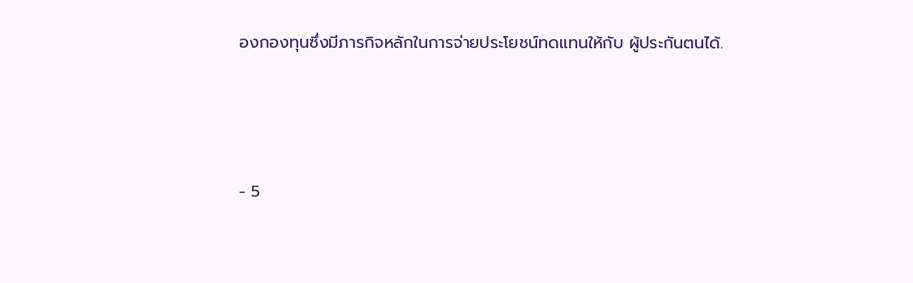องกองทุนซึ่งมีภารกิจหลักในการจ่ายประโยชน์ทดแทนให้กับ ผู้ประกันตนได้.



- 5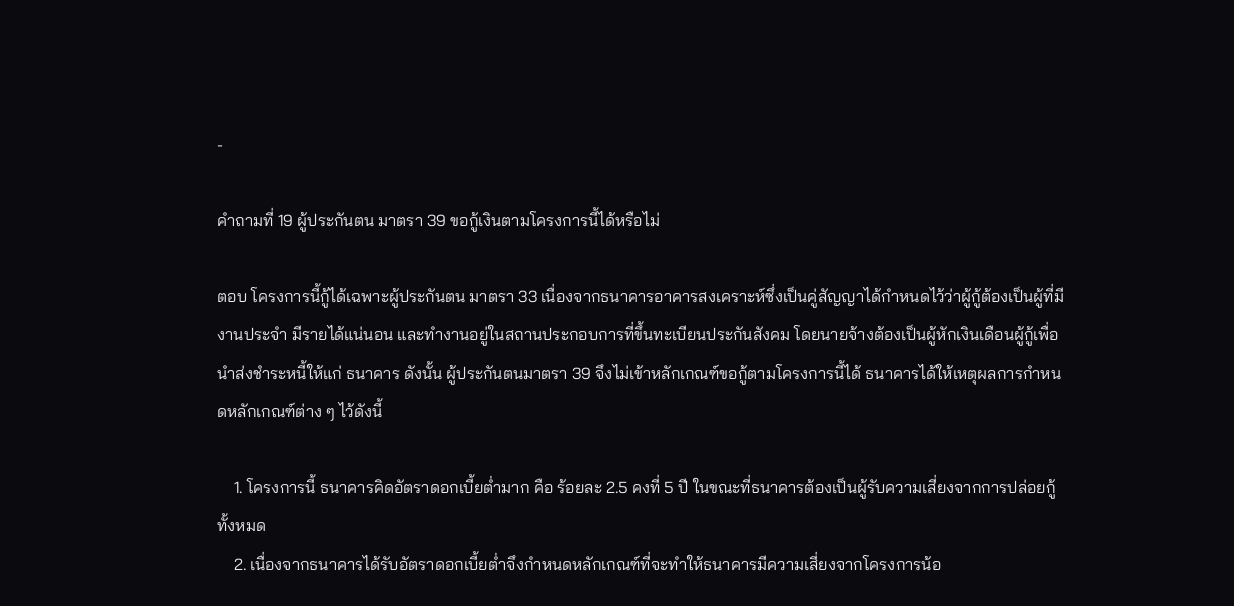-

คำถามที่ 19 ผู้ประกันตน มาตรา 39 ขอกู้เงินตามโครงการนี้ได้หรือไม่

ตอบ โครงการนี้กู้ได้เฉพาะผู้ประกันตน มาตรา 33 เนื่องจากธนาคารอาคารสงเคราะห์ซึ่งเป็นคู่สัญญาได้กำหนดไว้ว่าผู้กู้ต้องเป็นผู้ที่มีงานประจำ มีรายได้แน่นอน และทำงานอยู่ในสถานประกอบการที่ขึ้นทะเบียนประกันสังคม โดยนายจ้างต้องเป็นผู้หักเงินเดือนผู้กู้เพื่อนำส่งชำระหนี้ให้แก่ ธนาคาร ดังนั้น ผู้ประกันตนมาตรา 39 จึงไม่เข้าหลักเกณฑ์ขอกู้ตามโครงการนี้ได้ ธนาคารได้ให้เหตุผลการกำหนดหลักเกณฑ์ต่าง ๆ ไว้ดังนี้

    1. โครงการนี้ ธนาคารคิดอัตราดอกเบี้ยต่ำมาก คือ ร้อยละ 2.5 คงที่ 5 ปี ในขณะที่ธนาคารต้องเป็นผู้รับความเสี่ยงจากการปล่อยกู้ทั้งหมด
    2. เนื่องจากธนาคารได้รับอัตราดอกเบี้ยต่ำจึงกำหนดหลักเกณฑ์ที่จะทำให้ธนาคารมีความเสี่ยงจากโครงการน้อ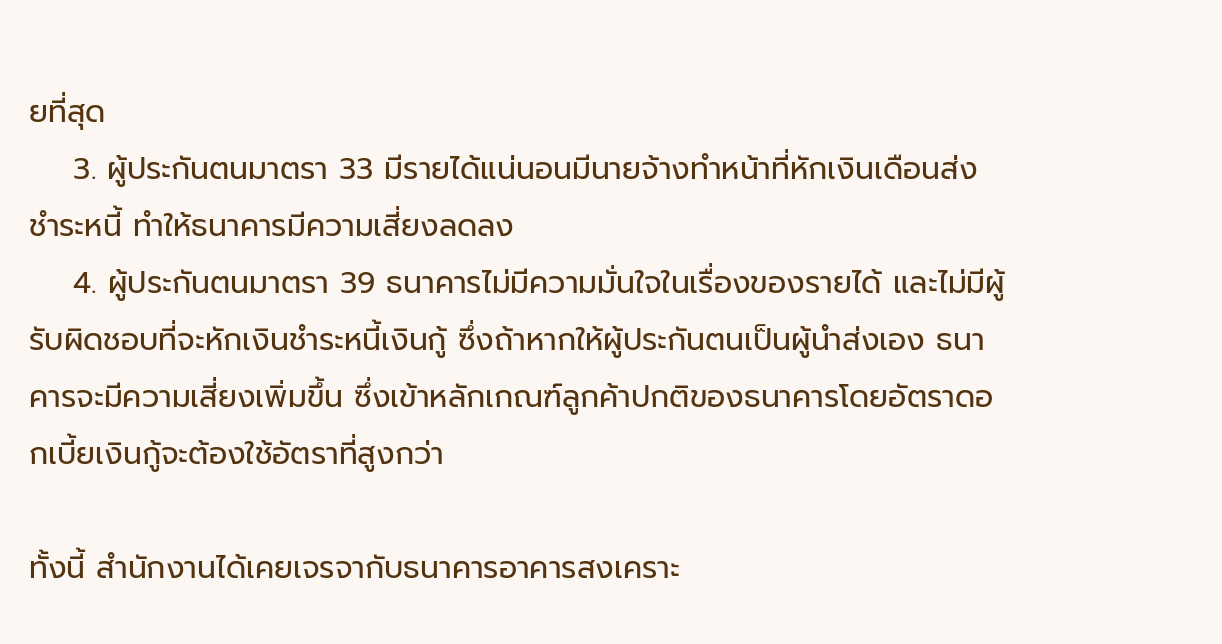ยที่สุด
    3. ผู้ประกันตนมาตรา 33 มีรายได้แน่นอนมีนายจ้างทำหน้าที่หักเงินเดือนส่งชำระหนี้ ทำให้ธนาคารมีความเสี่ยงลดลง
    4. ผู้ประกันตนมาตรา 39 ธนาคารไม่มีความมั่นใจในเรื่องของรายได้ และไม่มีผู้รับผิดชอบที่จะหักเงินชำระหนี้เงินกู้ ซึ่งถ้าหากให้ผู้ประกันตนเป็นผู้นำส่งเอง ธนาคารจะมีความเสี่ยงเพิ่มขึ้น ซึ่งเข้าหลักเกณฑ์ลูกค้าปกติของธนาคารโดยอัตราดอกเบี้ยเงินกู้จะต้องใช้อัตราที่สูงกว่า

ทั้งนี้ สำนักงานได้เคยเจรจากับธนาคารอาคารสงเคราะ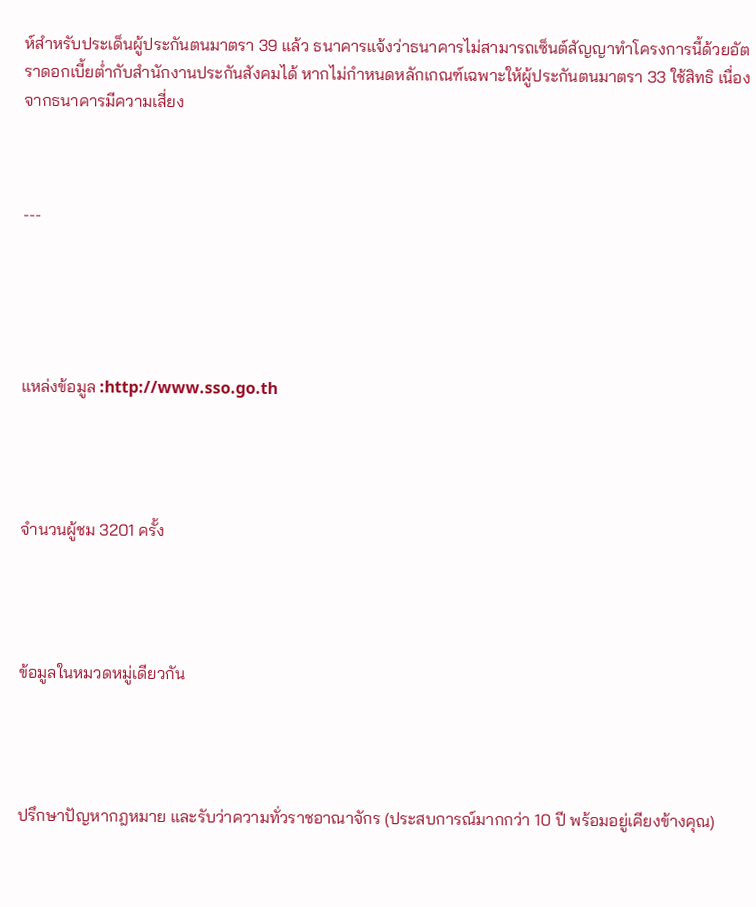ห์สำหรับประเด็นผู้ประกันตนมาตรา 39 แล้ว ธนาคารแจ้งว่าธนาคารไม่สามารถเซ็นต์สัญญาทำโครงการนี้ด้วยอัตราดอกเบี้ยต่ำกับสำนักงานประกันสังคมได้ หากไม่กำหนดหลักเกณฑ์เฉพาะให้ผู้ประกันตนมาตรา 33 ใช้สิทธิ เนื่องจากธนาคารมีความเสี่ยง



---





แหล่งข้อมูล :http://www.sso.go.th




จำนวนผู้ชม 3201 ครั้ง




ข้อมูลในหมวดหมู่เดียวกัน




ปรึกษาปัญหากฎหมาย และรับว่าความทั่วราชอาณาจักร (ประสบการณ์มากกว่า 10 ปี พร้อมอยู่เคียงข้างคุณ)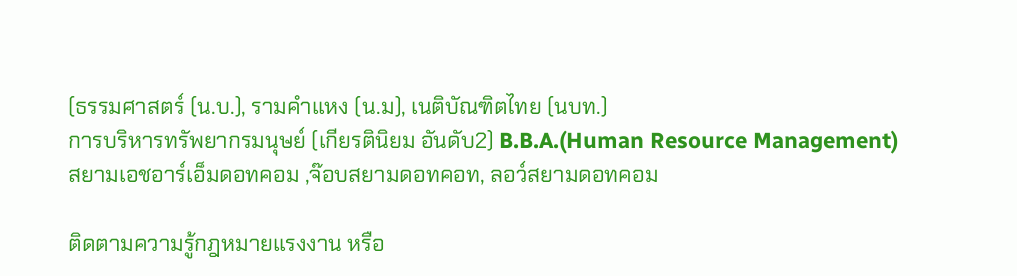(ธรรมศาสตร์ (น.บ.), รามคำแหง (น.ม), เนติบัณฑิตไทย (นบท.)
การบริหารทรัพยากรมนุษย์ (เกียรตินิยม อันดับ2) B.B.A.(Human Resource Management)
สยามเอชอาร์เอ็มดอทคอม ,จ๊อบสยามดอทคอท, ลอว์สยามดอทคอม

ติดตามความรู้กฎหมายแรงงาน หรือ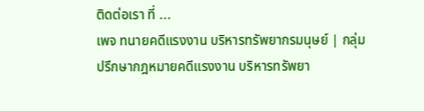ติดต่อเรา ที่ ...
เพจ ทนายคดีแรงงาน บริหารทรัพยากรมนุษย์ | กลุ่ม ปรึกษากฎหมายคดีแรงงาน บริหารทรัพยา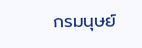กรมนุษย์